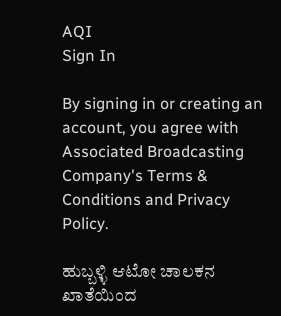AQI
Sign In

By signing in or creating an account, you agree with Associated Broadcasting Company's Terms & Conditions and Privacy Policy.

ಹುಬ್ಬಳ್ಳಿ ಆಟೋ ಚಾಲಕನ ಖಾತೆಯಿಂದ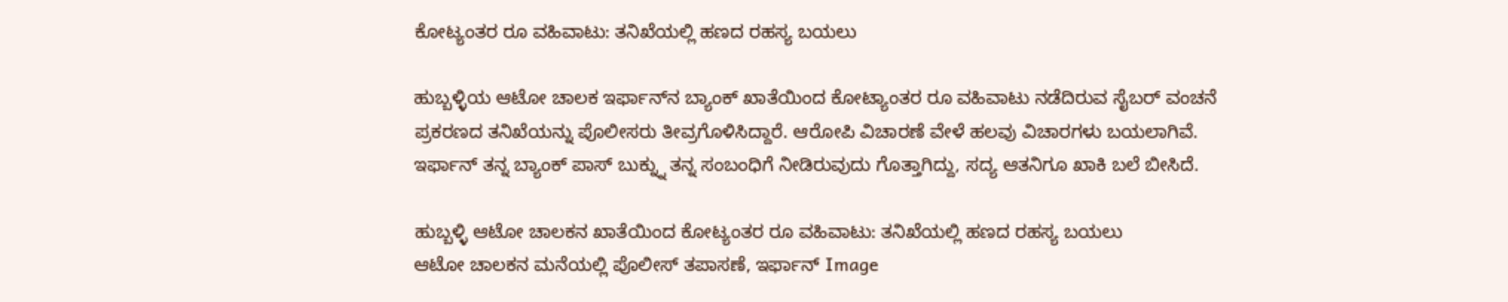ಕೋಟ್ಯಂತರ ರೂ ವಹಿವಾಟು: ತನಿಖೆಯಲ್ಲಿ ಹಣದ ರಹಸ್ಯ ಬಯಲು

ಹುಬ್ಬಳ್ಳಿಯ ಆಟೋ ಚಾಲಕ ಇರ್ಫಾನ್‌ನ ಬ್ಯಾಂಕ್ ಖಾತೆಯಿಂದ ಕೋಟ್ಯಾಂತರ ರೂ ವಹಿವಾಟು ನಡೆದಿರುವ ಸೈಬರ್ ವಂಚನೆ ಪ್ರಕರಣದ ತನಿಖೆಯನ್ನು ಪೊಲೀಸರು ತೀವ್ರಗೊಳಿಸಿದ್ದಾರೆ. ಆರೋಪಿ ವಿಚಾರಣೆ ವೇಳೆ ಹಲವು ವಿಚಾರಗಳು ಬಯಲಾಗಿವೆ. ಇರ್ಫಾನ್ ತನ್ನ ಬ್ಯಾಂಕ್ ಪಾಸ್ ಬುಕ್ನ್ನು ತನ್ನ ಸಂಬಂಧಿಗೆ ನೀಡಿರುವುದು ಗೊತ್ತಾಗಿದ್ದು, ಸದ್ಯ ಆತನಿಗೂ ಖಾಕಿ ಬಲೆ ಬೀಸಿದೆ.

ಹುಬ್ಬಳ್ಳಿ ಆಟೋ ಚಾಲಕನ ಖಾತೆಯಿಂದ ಕೋಟ್ಯಂತರ ರೂ ವಹಿವಾಟು: ತನಿಖೆಯಲ್ಲಿ ಹಣದ ರಹಸ್ಯ ಬಯಲು
ಆಟೋ ಚಾಲಕನ ಮನೆಯಲ್ಲಿ ಪೊಲೀಸ್ ತಪಾಸಣೆ, ಇರ್ಫಾನ್‌ Image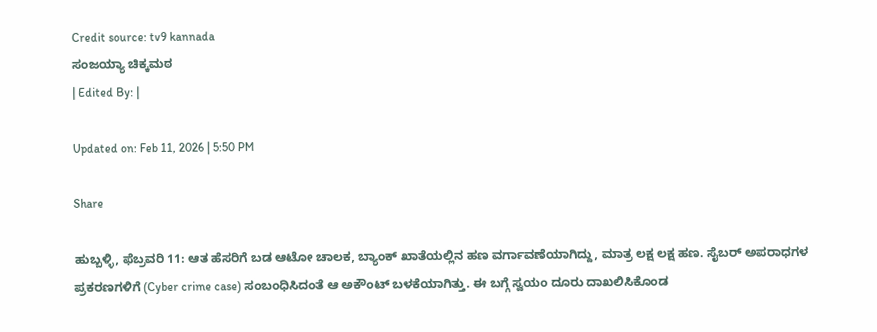Credit source: tv9 kannada
ಸಂಜಯ್ಯಾ ಚಿಕ್ಕಮಠ
| Edited By: |

Updated on: Feb 11, 2026 | 5:50 PM

Share

ಹುಬ್ಬಳ್ಳಿ, ಫೆಬ್ರವರಿ 11: ಆತ ಹೆಸರಿಗೆ ಬಡ ಆಟೋ ಚಾಲಕ, ಬ್ಯಾಂಕ್‌ ಖಾತೆಯಲ್ಲಿನ ಹಣ ವರ್ಗಾವಣೆಯಾಗಿದ್ದು, ಮಾತ್ರ ಲಕ್ಷ ಲಕ್ಷ ಹಣ. ಸೈಬರ್ ಅಪರಾಧಗಳ ಪ್ರಕರಣಗಳಿಗೆ (Cyber crime case) ಸಂಬಂಧಿಸಿದಂತೆ ಆ ಅಕೌಂಟ್ ಬಳಕೆಯಾಗಿತ್ತು. ಈ ಬಗ್ಗೆ ಸ್ವಯಂ ದೂರು ದಾಖಲಿಸಿಕೊಂಡ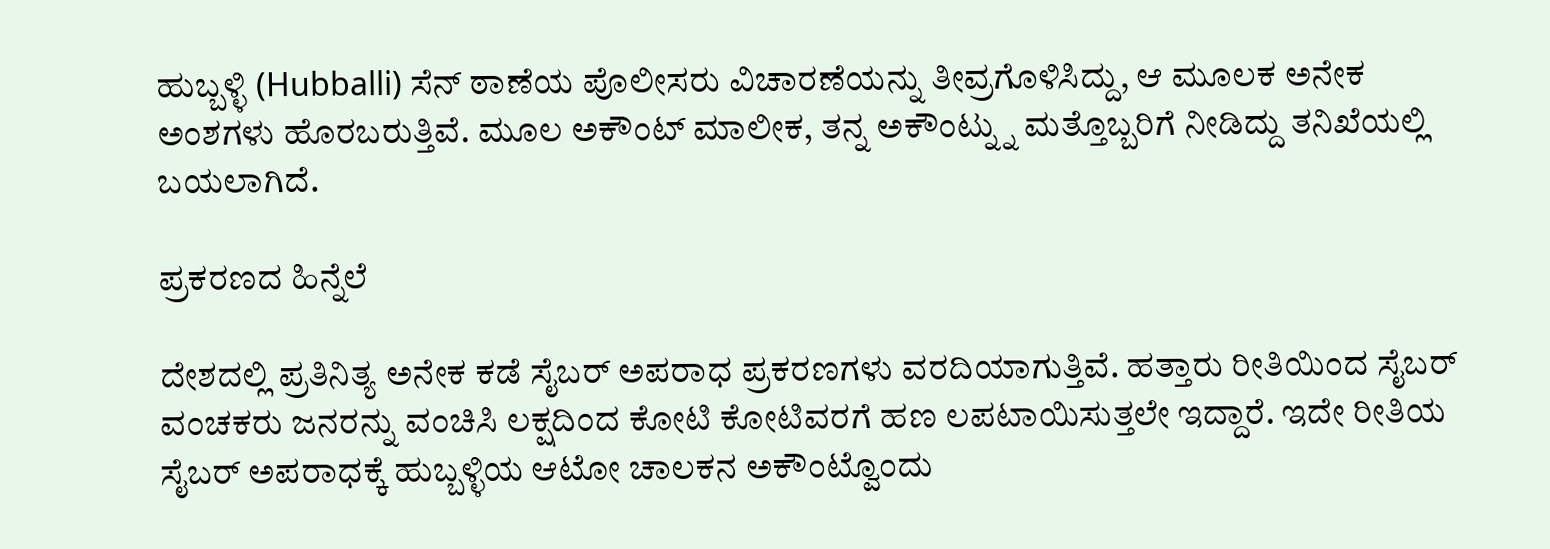ಹುಬ್ಬಳ್ಳಿ (Hubballi) ಸೆನ್ ಠಾಣೆಯ ಪೊಲೀಸರು ವಿಚಾರಣೆಯನ್ನು ತೀವ್ರಗೊಳಿಸಿದ್ದು, ಆ ಮೂಲಕ ಅನೇಕ ಅಂಶಗಳು ಹೊರಬರುತ್ತಿವೆ. ಮೂಲ ಅಕೌಂಟ್ ಮಾಲೀಕ, ತನ್ನ ಅಕೌಂಟ್ನ್ನು ಮತ್ತೊಬ್ಬರಿಗೆ ನೀಡಿದ್ದು ತನಿಖೆಯಲ್ಲಿ ಬಯಲಾಗಿದೆ.

ಪ್ರಕರಣದ ಹಿನ್ನೆಲೆ

ದೇಶದಲ್ಲಿ ಪ್ರತಿನಿತ್ಯ ಅನೇಕ ಕಡೆ ಸೈಬರ್ ಅಪರಾಧ ಪ್ರಕರಣಗಳು ವರದಿಯಾಗುತ್ತಿವೆ. ಹತ್ತಾರು ರೀತಿಯಿಂದ ಸೈಬರ್ ವಂಚಕರು ಜನರನ್ನು ವಂಚಿಸಿ ಲಕ್ಷದಿಂದ ಕೋಟಿ ಕೋಟಿವರಗೆ ಹಣ ಲಪಟಾಯಿಸುತ್ತಲೇ ಇದ್ದಾರೆ. ಇದೇ ರೀತಿಯ ಸೈಬರ್ ಅಪರಾಧಕ್ಕೆ ಹುಬ್ಬಳ್ಳಿಯ ಆಟೋ ಚಾಲಕನ ಅಕೌಂಟ್ವೊಂದು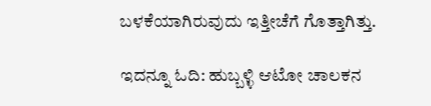ಬಳಕೆಯಾಗಿರುವುದು ಇತ್ತೀಚೆಗೆ ಗೊತ್ತಾಗಿತ್ತು.

ಇದನ್ನೂ ಓದಿ: ಹುಬ್ಬಳ್ಳಿ ಆಟೋ ಚಾಲಕನ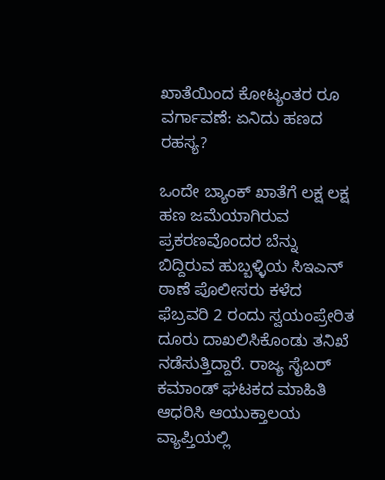ಖಾತೆಯಿಂದ ಕೋಟ್ಯಂತರ ರೂ ವರ್ಗಾವಣೆ: ಏನಿದು ಹಣದ ರಹಸ್ಯ?

ಒಂದೇ ಬ್ಯಾಂಕ್ ಖಾತೆಗೆ ಲಕ್ಷ ಲಕ್ಷ ಹಣ ಜಮೆಯಾಗಿರುವ ಪ್ರಕರಣವೊಂದರ ಬೆನ್ನು ಬಿದ್ದಿರುವ ಹುಬ್ಬಳ್ಳಿಯ ಸಿಇಎನ್ ಠಾಣೆ ಪೊಲೀಸರು ಕಳೆದ ಫೆಬ್ರವರಿ 2 ರಂದು ಸ್ವಯಂಪ್ರೇರಿತ ದೂರು ದಾಖಲಿಸಿಕೊಂಡು ತನಿಖೆ ನಡೆಸುತ್ತಿದ್ದಾರೆ. ರಾಜ್ಯ ಸೈಬರ್ ಕಮಾಂಡ್ ಘಟಕದ ಮಾಹಿತಿ ಆಧರಿಸಿ ಆಯುಕ್ತಾಲಯ ವ್ಯಾಪ್ತಿಯಲ್ಲಿ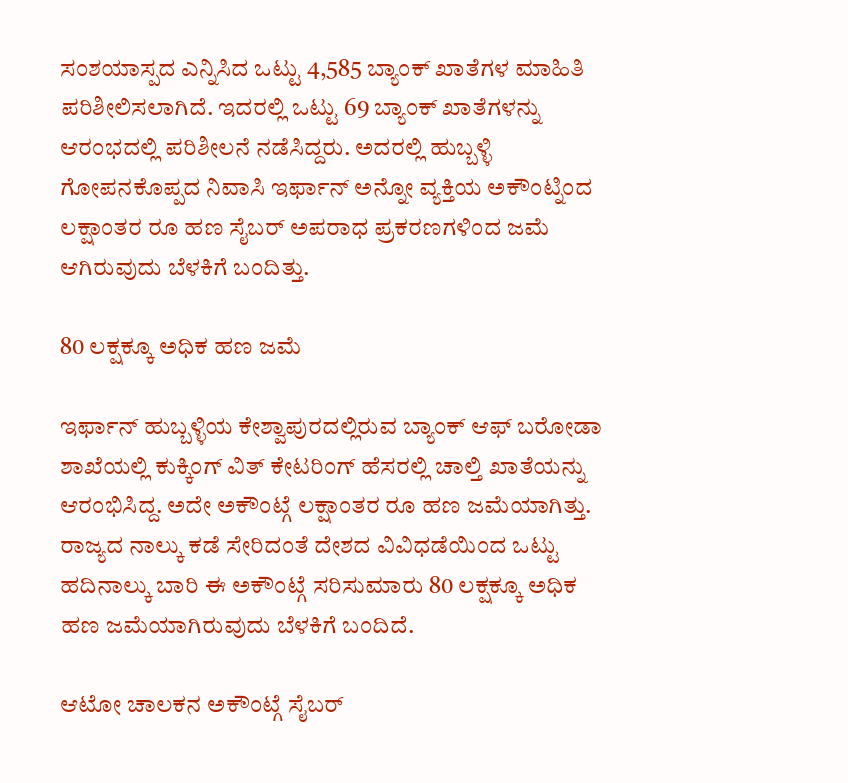ಸಂಶಯಾಸ್ಪದ ಎನ್ನಿಸಿದ ಒಟ್ಟು 4,585 ಬ್ಯಾಂಕ್ ಖಾತೆಗಳ ಮಾಹಿತಿ ಪರಿಶೀಲಿಸಲಾಗಿದೆ. ಇದರಲ್ಲಿ ಒಟ್ಟು 69 ಬ್ಯಾಂಕ್ ಖಾತೆಗಳನ್ನು ಆರಂಭದಲ್ಲಿ ಪರಿಶೀಲನೆ ನಡೆಸಿದ್ದರು. ಅದರಲ್ಲಿ ಹುಬ್ಬಳ್ಳಿ ಗೋಪನಕೊಪ್ಪದ ನಿವಾಸಿ ಇರ್ಫಾನ್‌ ಅನ್ನೋ ವ್ಯಕ್ತಿಯ ಅಕೌಂಟ್ನಿಂದ ಲಕ್ಷಾಂತರ ರೂ ಹಣ ಸೈಬರ್ ಅಪರಾಧ ಪ್ರಕರಣಗಳಿಂದ ಜಮೆ ಆಗಿರುವುದು ಬೆಳಕಿಗೆ ಬಂದಿತ್ತು.

80 ಲಕ್ಷಕ್ಕೂ ಅಧಿಕ ಹಣ ಜಮೆ

ಇರ್ಫಾನ್ ಹುಬ್ಬಳ್ಳಿಯ ಕೇಶ್ವಾಪುರದಲ್ಲಿರುವ ಬ್ಯಾಂಕ್ ಆಫ್ ಬರೋಡಾ ಶಾಖೆಯಲ್ಲಿ ಕುಕ್ಕಿಂಗ್ ವಿತ್ ಕೇಟರಿಂಗ್ ಹೆಸರಲ್ಲಿ ಚಾಲ್ತಿ ಖಾತೆಯನ್ನು ಆರಂಭಿಸಿದ್ದ. ಅದೇ ಅಕೌಂಟ್ಗೆ ಲಕ್ಷಾಂತರ ರೂ ಹಣ ಜಮೆಯಾಗಿತ್ತು. ರಾಜ್ಯದ ನಾಲ್ಕು ಕಡೆ ಸೇರಿದಂತೆ ದೇಶದ ವಿವಿಧಡೆಯಿಂದ ಒಟ್ಟು ಹದಿನಾಲ್ಕು ಬಾರಿ ಈ ಅಕೌಂಟ್ಗೆ ಸರಿಸುಮಾರು 80 ಲಕ್ಷಕ್ಕೂ ಅಧಿಕ ಹಣ ಜಮೆಯಾಗಿರುವುದು ಬೆಳಕಿಗೆ ಬಂದಿದೆ.

ಆಟೋ ಚಾಲಕನ ಅಕೌಂಟ್ಗೆ ಸೈಬರ್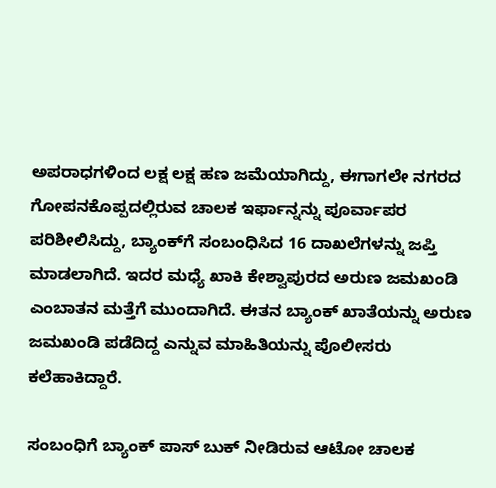ಅಪರಾಧಗಳಿಂದ ಲಕ್ಷ ಲಕ್ಷ ಹಣ ಜಮೆಯಾಗಿದ್ದು, ಈಗಾಗಲೇ ನಗರದ ಗೋಪನಕೊಪ್ಪದಲ್ಲಿರುವ ಚಾಲಕ ಇರ್ಫಾನ್ನನ್ನು ಪೂರ್ವಾಪರ ಪರಿಶೀಲಿಸಿದ್ದು, ಬ್ಯಾಂಕ್‌ಗೆ ಸಂಬಂಧಿಸಿದ 16 ದಾಖಲೆಗಳನ್ನು ಜಪ್ತಿ ಮಾಡಲಾಗಿದೆ. ಇದರ ಮಧ್ಯೆ ಖಾಕಿ ಕೇಶ್ವಾಪುರದ ಅರುಣ ಜಮಖಂಡಿ ಎಂಬಾತನ ಮತ್ತೆಗೆ ಮುಂದಾಗಿದೆ. ಈತನ ಬ್ಯಾಂಕ್ ಖಾತೆಯನ್ನು ಅರುಣ ಜಮಖಂಡಿ ಪಡೆದಿದ್ದ ಎನ್ನುವ ಮಾಹಿತಿಯನ್ನು ಪೊಲೀಸರು ಕಲೆಹಾಕಿದ್ದಾರೆ.

ಸಂಬಂಧಿಗೆ ಬ್ಯಾಂಕ್ ಪಾಸ್ ಬುಕ್ ನೀಡಿರುವ ಆಟೋ ಚಾಲಕ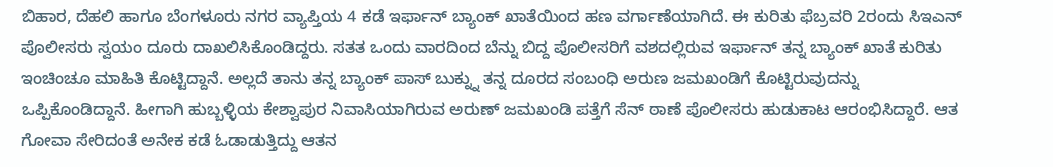ಬಿಹಾರ, ದೆಹಲಿ ಹಾಗೂ ಬೆಂಗಳೂರು ನಗರ ವ್ಯಾಪ್ತಿಯ 4 ಕಡೆ ಇರ್ಫಾನ್ ಬ್ಯಾಂಕ್ ಖಾತೆಯಿಂದ ಹಣ ವರ್ಗಾಣೆಯಾಗಿದೆ. ಈ ಕುರಿತು ಫೆಬ್ರವರಿ 2ರಂದು ಸಿಇಎನ್ ಪೊಲೀಸರು ಸ್ವಯಂ ದೂರು ದಾಖಲಿಸಿಕೊಂಡಿದ್ದರು. ಸತತ ಒಂದು ವಾರದಿಂದ ಬೆನ್ನು ಬಿದ್ದ ಪೊಲೀಸರಿಗೆ ವಶದಲ್ಲಿರುವ ಇರ್ಫಾನ್ ತನ್ನ ಬ್ಯಾಂಕ್ ಖಾತೆ ಕುರಿತು ಇಂಚಿಂಚೂ ಮಾಹಿತಿ ಕೊಟ್ಟಿದ್ದಾನೆ. ಅಲ್ಲದೆ ತಾನು ತನ್ನ ಬ್ಯಾಂಕ್ ಪಾಸ್ ಬುಕ್ನ್ನು ತನ್ನ ದೂರದ ಸಂಬಂಧಿ ಅರುಣ ಜಮಖಂಡಿಗೆ ಕೊಟ್ಟಿರುವುದನ್ನು ಒಪ್ಪಿಕೊಂಡಿದ್ದಾನೆ. ಹೀಗಾಗಿ ಹುಬ್ಬಳ್ಳಿಯ ಕೇಶ್ವಾಪುರ ನಿವಾಸಿಯಾಗಿರುವ ಅರುಣ್ ಜಮಖಂಡಿ ಪತ್ತೆಗೆ ಸೆನ್ ಠಾಣೆ ಪೊಲೀಸರು ಹುಡುಕಾಟ ಆರಂಭಿಸಿದ್ದಾರೆ. ಆತ ಗೋವಾ ಸೇರಿದಂತೆ ಅನೇಕ ಕಡೆ ಓಡಾಡುತ್ತಿದ್ದು ಆತನ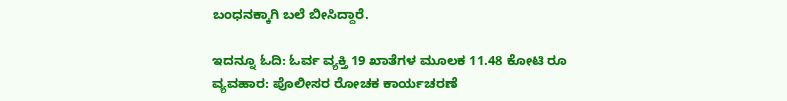ಬಂಧನಕ್ಕಾಗಿ ಬಲೆ ಬೀಸಿದ್ದಾರೆ.

ಇದನ್ನೂ ಓದಿ: ಓರ್ವ ವ್ಯಕ್ತಿ 19 ಖಾತೆಗಳ ಮೂಲಕ 11.48 ಕೋಟಿ ರೂ ವ್ಯವಹಾರ: ಪೊಲೀಸರ ರೋಚಕ ಕಾರ್ಯಚರಣೆ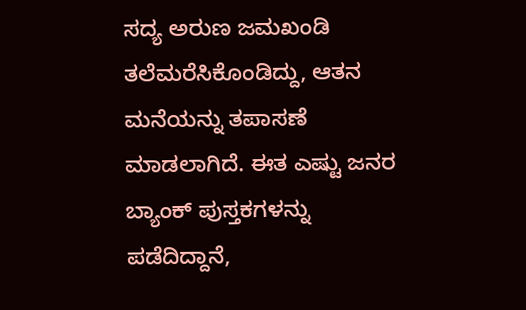ಸದ್ಯ ಅರುಣ ಜಮಖಂಡಿ ತಲೆಮರೆಸಿಕೊಂಡಿದ್ದು, ಆತನ ಮನೆಯನ್ನು ತಪಾಸಣೆ ಮಾಡಲಾಗಿದೆ. ಈತ ಎಷ್ಟು ಜನರ ಬ್ಯಾಂಕ್ ಪುಸ್ತಕಗಳನ್ನು ಪಡೆದಿದ್ದಾನೆ,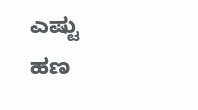ಎಷ್ಟು ಹಣ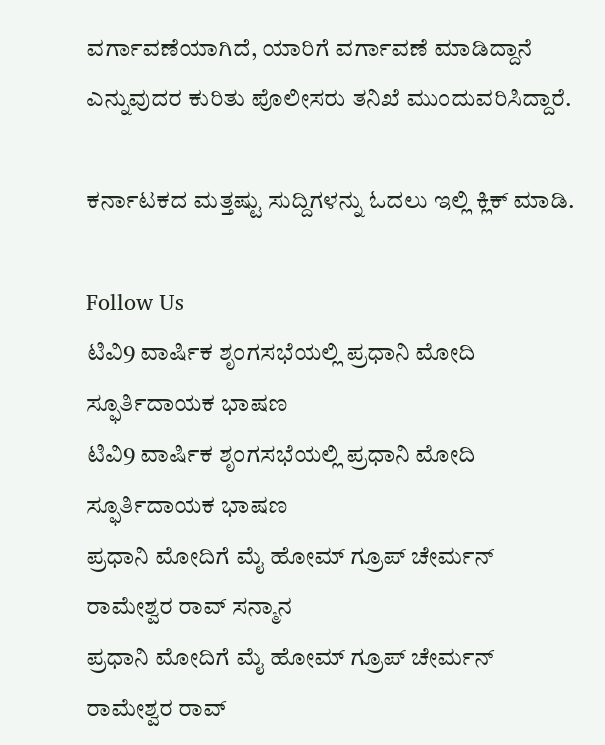ವರ್ಗಾವಣೆಯಾಗಿದೆ, ಯಾರಿಗೆ ವರ್ಗಾವಣೆ ಮಾಡಿದ್ದಾನೆ ಎನ್ನುವುದರ ಕುರಿತು ಪೊಲೀಸರು ತನಿಖೆ ಮುಂದುವರಿಸಿದ್ದಾರೆ.

ಕರ್ನಾಟಕದ ಮತ್ತಷ್ಟು ಸುದ್ದಿಗಳನ್ನು ಓದಲು ಇಲ್ಲಿ ಕ್ಲಿಕ್ ಮಾಡಿ.

Follow Us
ಟಿವಿ9 ವಾರ್ಷಿಕ ಶೃಂಗಸಭೆಯಲ್ಲಿ ಪ್ರಧಾನಿ ಮೋದಿ ಸ್ಫೂರ್ತಿದಾಯಕ ಭಾಷಣ
ಟಿವಿ9 ವಾರ್ಷಿಕ ಶೃಂಗಸಭೆಯಲ್ಲಿ ಪ್ರಧಾನಿ ಮೋದಿ ಸ್ಫೂರ್ತಿದಾಯಕ ಭಾಷಣ
ಪ್ರಧಾನಿ ಮೋದಿಗೆ ಮೈ ಹೋಮ್ ಗ್ರೂಪ್ ಚೇರ್ಮನ್ ರಾಮೇಶ್ವರ ರಾವ್ ಸನ್ಮಾನ
ಪ್ರಧಾನಿ ಮೋದಿಗೆ ಮೈ ಹೋಮ್ ಗ್ರೂಪ್ ಚೇರ್ಮನ್ ರಾಮೇಶ್ವರ ರಾವ್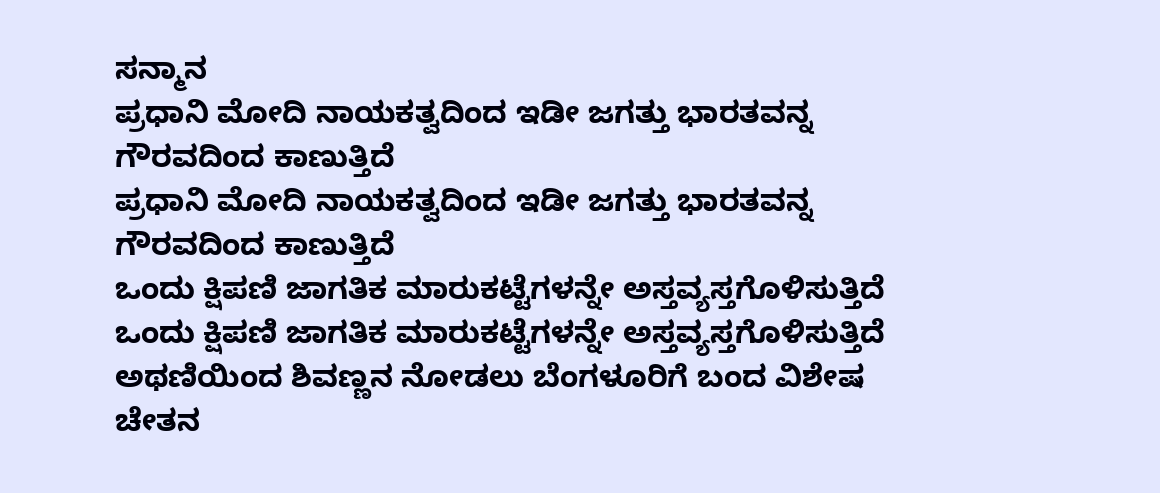ಸನ್ಮಾನ
ಪ್ರಧಾನಿ ಮೋದಿ ನಾಯಕತ್ವದಿಂದ ಇಡೀ ಜಗತ್ತು ಭಾರತವನ್ನ ಗೌರವದಿಂದ ಕಾಣುತ್ತಿದೆ
ಪ್ರಧಾನಿ ಮೋದಿ ನಾಯಕತ್ವದಿಂದ ಇಡೀ ಜಗತ್ತು ಭಾರತವನ್ನ ಗೌರವದಿಂದ ಕಾಣುತ್ತಿದೆ
ಒಂದು ಕ್ಷಿಪಣಿ ಜಾಗತಿಕ ಮಾರುಕಟ್ಟೆಗಳನ್ನೇ ಅಸ್ತವ್ಯಸ್ತಗೊಳಿಸುತ್ತಿದೆ
ಒಂದು ಕ್ಷಿಪಣಿ ಜಾಗತಿಕ ಮಾರುಕಟ್ಟೆಗಳನ್ನೇ ಅಸ್ತವ್ಯಸ್ತಗೊಳಿಸುತ್ತಿದೆ
ಅಥಣಿಯಿಂದ ಶಿವಣ್ಣನ ನೋಡಲು ಬೆಂಗಳೂರಿಗೆ ಬಂದ ವಿಶೇಷ ಚೇತನ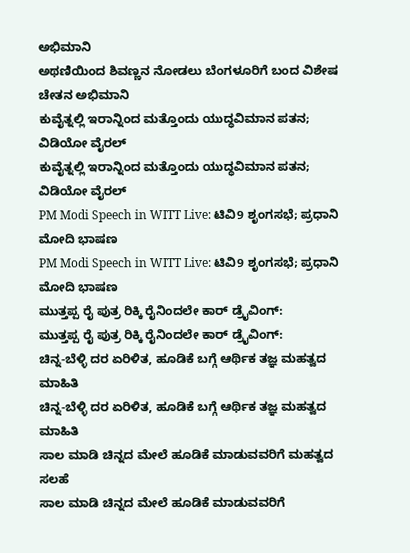ಅಭಿಮಾನಿ
ಅಥಣಿಯಿಂದ ಶಿವಣ್ಣನ ನೋಡಲು ಬೆಂಗಳೂರಿಗೆ ಬಂದ ವಿಶೇಷ ಚೇತನ ಅಭಿಮಾನಿ
ಕುವೈತ್ನಲ್ಲಿ ಇರಾನ್ನಿಂದ ಮತ್ತೊಂದು ಯುದ್ಧವಿಮಾನ ಪತನ; ವಿಡಿಯೋ ವೈರಲ್
ಕುವೈತ್ನಲ್ಲಿ ಇರಾನ್ನಿಂದ ಮತ್ತೊಂದು ಯುದ್ಧವಿಮಾನ ಪತನ; ವಿಡಿಯೋ ವೈರಲ್
PM Modi Speech in WITT Live: ಟಿವಿ9 ಶೃಂಗಸಭೆ; ಪ್ರಧಾನಿ ಮೋದಿ ಭಾಷಣ
PM Modi Speech in WITT Live: ಟಿವಿ9 ಶೃಂಗಸಭೆ; ಪ್ರಧಾನಿ ಮೋದಿ ಭಾಷಣ
ಮುತ್ತಪ್ಪ ರೈ ಪುತ್ರ ರಿಕ್ಕಿ ರೈನಿಂದಲೇ ಕಾರ್ ಡ್ರೈವಿಂಗ್:
ಮುತ್ತಪ್ಪ ರೈ ಪುತ್ರ ರಿಕ್ಕಿ ರೈನಿಂದಲೇ ಕಾರ್ ಡ್ರೈವಿಂಗ್:
ಚಿನ್ನ-ಬೆಳ್ಳಿ ದರ ಏರಿಳಿತ, ಹೂಡಿಕೆ ಬಗ್ಗೆ ಆರ್ಥಿಕ ತಜ್ಞ ಮಹತ್ವದ ಮಾಹಿತಿ
ಚಿನ್ನ-ಬೆಳ್ಳಿ ದರ ಏರಿಳಿತ, ಹೂಡಿಕೆ ಬಗ್ಗೆ ಆರ್ಥಿಕ ತಜ್ಞ ಮಹತ್ವದ ಮಾಹಿತಿ
ಸಾಲ ಮಾಡಿ ಚಿನ್ನದ ಮೇಲೆ ಹೂಡಿಕೆ ಮಾಡುವವರಿಗೆ ಮಹತ್ವದ ಸಲಹೆ
ಸಾಲ ಮಾಡಿ ಚಿನ್ನದ ಮೇಲೆ ಹೂಡಿಕೆ ಮಾಡುವವರಿಗೆ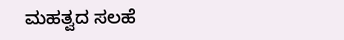ಮಹತ್ವದ ಸಲಹೆ